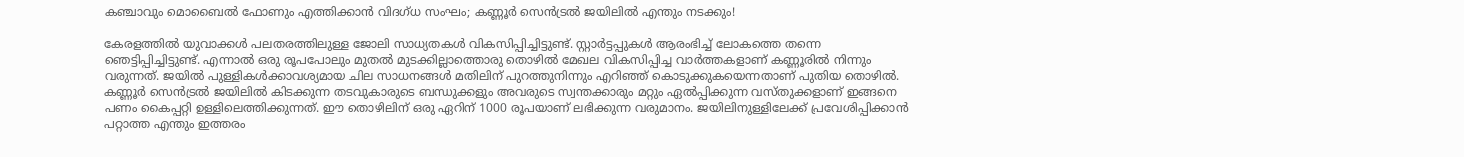കഞ്ചാവും മൊബൈൽ ഫോണും എത്തിക്കാൻ വിദഗ്ധ സംഘം; കണ്ണൂർ സെൻ‌ട്രൽ ജയിലിൽ എന്തും നടക്കും!

കേരളത്തിൽ യുവാക്കൾ പലതരത്തിലുള്ള ജോലി സാധ്യതകൾ വികസിപ്പിച്ചിട്ടുണ്ട്. സ്റ്റാർട്ടപ്പുകൾ ആരംഭിച്ച് ലോകത്തെ തന്നെ ഞെട്ടിപ്പിച്ചിട്ടുണ്ട്. എന്നാൽ ഒരു രൂപപോലും മുതൽ മുടക്കില്ലാത്തൊരു തൊഴിൽ മേഖല വികസിപ്പിച്ച വാർത്തകളാണ് കണ്ണൂരിൽ നിന്നും വരുന്നത്. ജയിൽ പുള്ളികൾക്കാവശ്യമായ ചില സാധനങ്ങൾ മതിലിന് പുറത്തുനിന്നും എറിഞ്ഞ് കൊടുക്കുകയെന്നതാണ് പുതിയ തൊഴിൽ. കണ്ണൂർ സെൻ‌ട്രൽ ജയിലിൽ കിടക്കുന്ന തടവുകാരുടെ ബന്ധുക്കളും അവരുടെ സ്വന്തക്കാരും മറ്റും ഏൽപ്പിക്കുന്ന വസ്തുക്കളാണ് ഇങ്ങനെ പണം കൈപ്പറ്റി ഉള്ളിലെത്തിക്കുന്നത്. ഈ തൊഴിലിന് ഒരു ഏറിന് 1000 രൂപയാണ് ലഭിക്കുന്ന വരുമാനം. ജയിലിനുള്ളിലേക്ക് പ്രവേശിപ്പിക്കാൻ പറ്റാത്ത എന്തും ഇത്തരം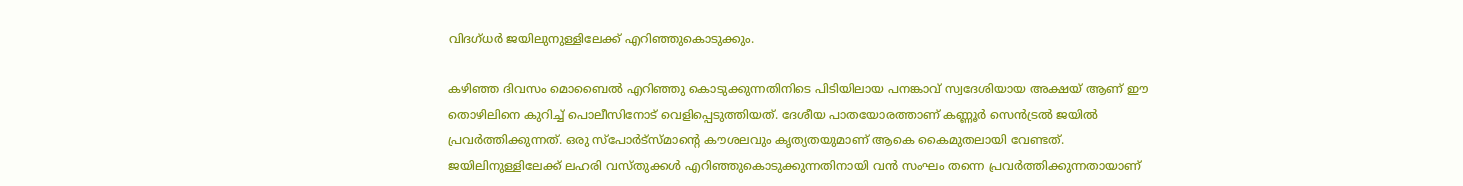വിദഗ്ധർ ജയിലുനുള്ളിലേക്ക് എറിഞ്ഞുകൊടുക്കും.

കഴിഞ്ഞ ദിവസം മൊബൈൽ എറിഞ്ഞു കൊടുക്കുന്നതിനിടെ പിടിയിലായ പനങ്കാവ് സ്വദേശിയായ അക്ഷയ് ആണ് ഈ തൊഴിലിനെ കുറിച്ച് പൊലീസിനോട് വെളിപ്പെടുത്തിയത്. ദേശീയ പാതയോരത്താണ് കണ്ണൂർ സെൻ‌ട്രൽ ജയിൽ പ്രവർത്തിക്കുന്നത്. ഒരു സ്‌പോർട്‌സ്മാന്റെ കൗശലവും കൃത്യതയുമാണ് ആകെ കൈമുതലായി വേണ്ടത്. ജയിലിനുള്ളിലേക്ക് ലഹരി വസ്തുക്കൾ എറിഞ്ഞുകൊടുക്കുന്നതിനായി വൻ സംഘം തന്നെ പ്രവർത്തിക്കുന്നതായാണ്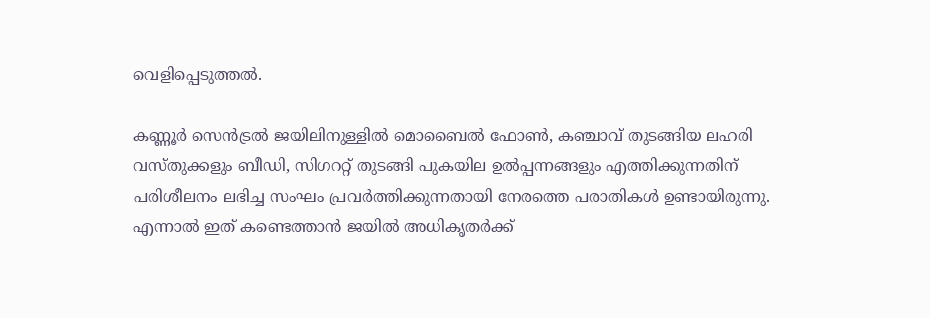വെളിപ്പെടുത്തൽ.

കണ്ണൂർ സെൻ‌ട്രൽ ജയിലിനുള്ളിൽ മൊബൈൽ ഫോൺ, കഞ്ചാവ് തുടങ്ങിയ ലഹരി വസ്തുക്കളും ബീഡി, സിഗററ്റ് തുടങ്ങി പുകയില ഉൽപ്പന്നങ്ങളും എത്തിക്കുന്നതിന് പരിശീലനം ലഭിച്ച സംഘം പ്രവർത്തിക്കുന്നതായി നേരത്തെ പരാതികൾ ഉണ്ടായിരുന്നു. എന്നാൽ ഇത് കണ്ടെത്താൻ ജയിൽ അധികൃതർക്ക്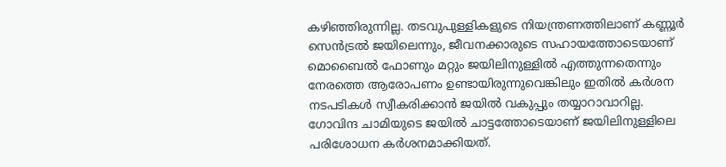കഴിഞ്ഞിരുന്നില്ല. തടവുപുള്ളികളുടെ നിയന്ത്രണത്തിലാണ് കണ്ണൂർ സെൻ‌ട്രൽ ജയിലെന്നും, ജീവനക്കാരുടെ സഹായത്തോടെയാണ് മൊബൈൽ ഫോണും മറ്റും ജയിലിനുള്ളിൽ എത്തുന്നതെന്നും നേരത്തെ ആരോപണം ഉണ്ടായിരുന്നുവെങ്കിലും ഇതിൽ കർശന നടപടികൾ സ്വീകരിക്കാൻ ജയിൽ വകുപ്പും തയ്യാറാവാറില്ല. ഗോവിന്ദ ചാമിയുടെ ജയിൽ ചാട്ടത്തോടെയാണ് ജയിലിനുള്ളിലെ പരിശോധന കർശനമാക്കിയത്.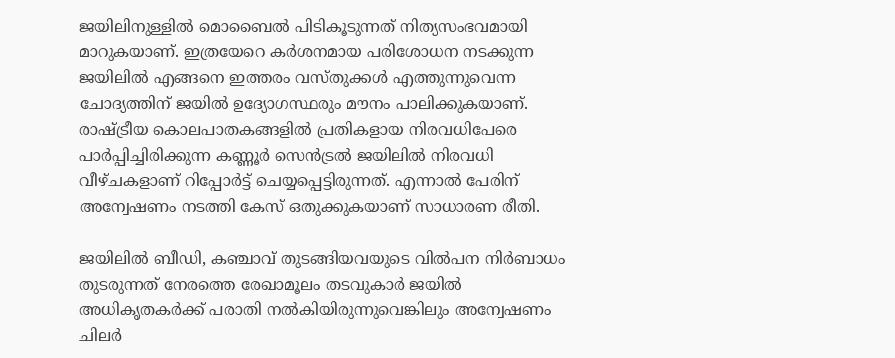ജയിലിനുള്ളിൽ മൊബൈൽ പിടികൂടുന്നത് നിത്യസംഭവമായി മാറുകയാണ്. ഇത്രയേറെ കർശനമായ പരിശോധന നടക്കുന്ന ജയിലിൽ എങ്ങനെ ഇത്തരം വസ്തുക്കൾ എത്തുന്നുവെന്ന ചോദ്യത്തിന് ജയിൽ ഉദ്യോഗസ്ഥരും മൗനം പാലിക്കുകയാണ്. രാഷ്ട്രീയ കൊലപാതകങ്ങളിൽ പ്രതികളായ നിരവധിപേരെ പാർപ്പിച്ചിരിക്കുന്ന കണ്ണൂർ സെൻ‌ട്രൽ ജയിലിൽ നിരവധി വീഴ്ചകളാണ് റിപ്പോർട്ട് ചെയ്യപ്പെട്ടിരുന്നത്. എന്നാൽ പേരിന് അന്വേഷണം നടത്തി കേസ് ഒതുക്കുകയാണ് സാധാരണ രീതി.

ജയിലിൽ ബീഡി, കഞ്ചാവ് തുടങ്ങിയവയുടെ വിൽപന നിർബാധം തുടരുന്നത് നേരത്തെ രേഖാമൂലം തടവുകാർ ജയിൽ അധികൃതകർക്ക് പരാതി നൽകിയിരുന്നുവെങ്കിലും അന്വേഷണം ചിലർ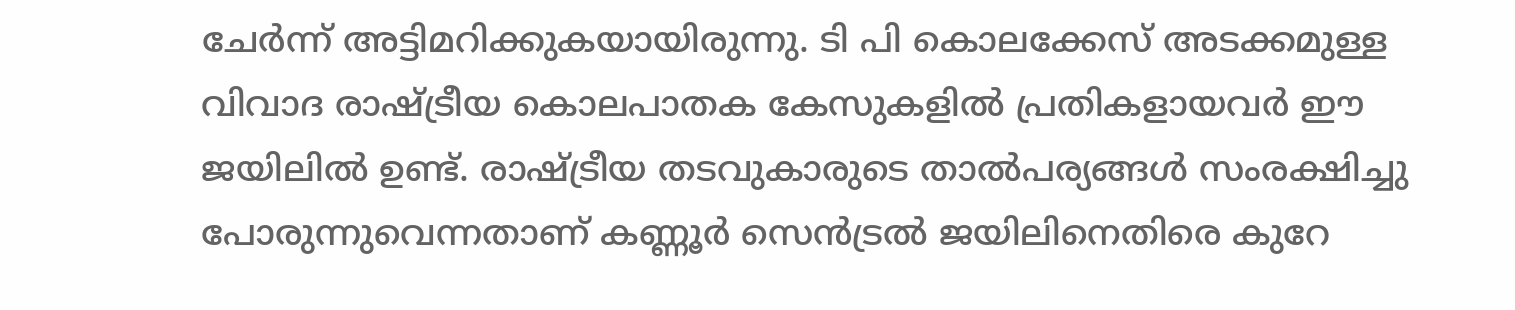ചേർന്ന് അട്ടിമറിക്കുകയായിരുന്നു. ടി പി കൊലക്കേസ് അടക്കമുള്ള വിവാദ രാഷ്ട്രീയ കൊലപാതക കേസുകളിൽ പ്രതികളായവർ ഈ ജയിലിൽ ഉണ്ട്. രാഷ്ട്രീയ തടവുകാരുടെ താൽപര്യങ്ങൾ സംരക്ഷിച്ചു പോരുന്നുവെന്നതാണ് കണ്ണൂർ സെൻട്രൽ ജയിലിനെതിരെ കുറേ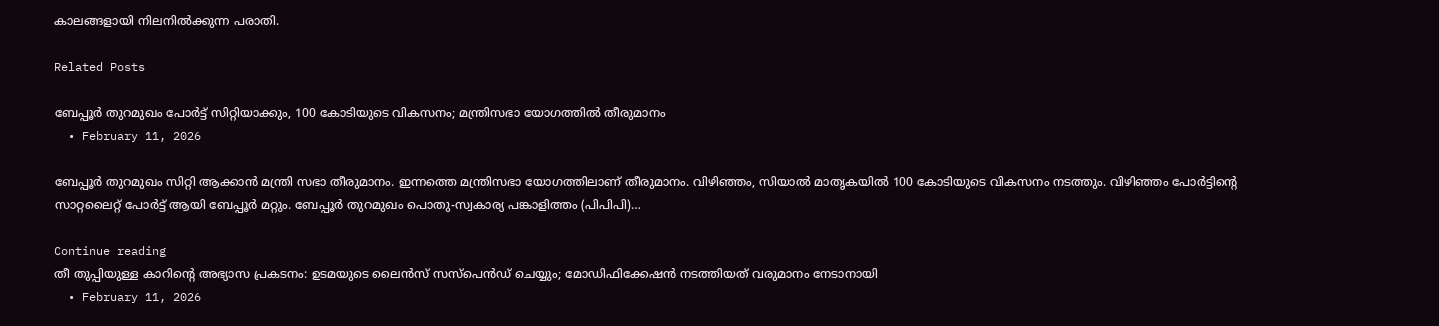കാലങ്ങളായി നിലനിൽക്കുന്ന പരാതി.

Related Posts

ബേപ്പൂർ തുറമുഖം പോർട്ട് സിറ്റിയാക്കും, 100 കോടിയുടെ വികസനം; മന്ത്രിസഭാ യോഗത്തിൽ തീരുമാനം
  • February 11, 2026

ബേപ്പൂർ തുറമുഖം സിറ്റി ആക്കാൻ മന്ത്രി സഭാ തീരുമാനം. ഇന്നത്തെ മന്ത്രിസഭാ യോഗത്തിലാണ് തീരുമാനം. വിഴിഞ്ഞം, സിയാൽ മാതൃകയിൽ 100 കോടിയുടെ വികസനം നടത്തും. വിഴിഞ്ഞം പോർട്ടിന്റെ സാറ്റലൈറ്റ് പോർട്ട് ആയി ബേപ്പൂർ മറ്റും. ബേപ്പൂർ തുറമുഖം പൊതു-സ്വകാര്യ പങ്കാളിത്തം (പിപിപി)…

Continue reading
തീ തുപ്പിയുള്ള കാറിൻ്റെ അഭ്യാസ പ്രകടനം: ഉടമയുടെ ലൈൻസ് സസ്പെൻഡ് ചെയ്യും; മോഡിഫിക്കേഷൻ നടത്തിയത് വരുമാനം നേടാനായി
  • February 11, 2026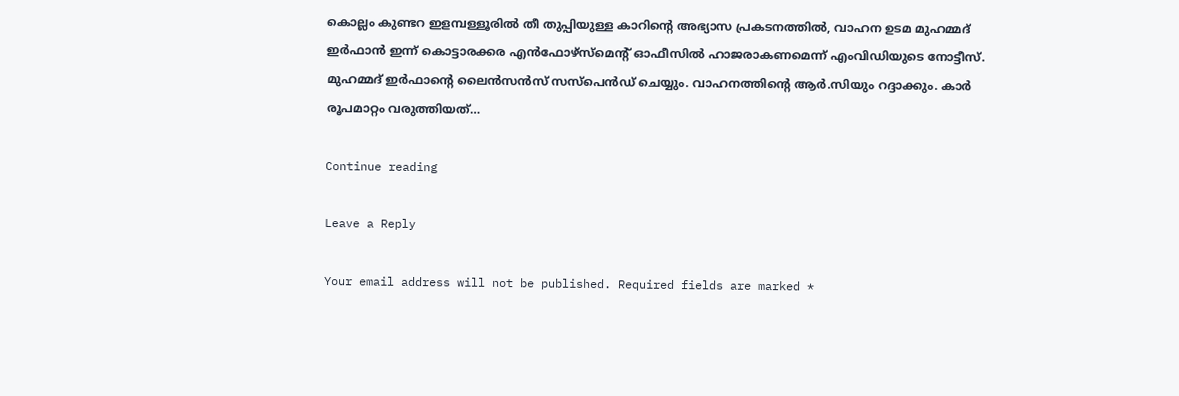കൊല്ലം കുണ്ടറ ഇളമ്പള്ളൂരിൽ തീ തുപ്പിയുള്ള കാറിന്റെ അഭ്യാസ പ്രകടനത്തിൽ, വാഹന ഉടമ മുഹമ്മദ് ഇർഫാൻ ഇന്ന് കൊട്ടാരക്കര എൻഫോഴ്സ്മെന്റ് ഓഫീസിൽ ഹാജരാകണമെന്ന് എംവിഡിയുടെ നോട്ടീസ്. മുഹമ്മദ് ഇർഫാന്റെ ലൈൻസൻസ് സസ്പെൻഡ് ചെയ്യും. വാഹനത്തിന്റെ ആർ.സിയും റദ്ദാക്കും. കാർ രൂപമാറ്റം വരുത്തിയത്…

Continue reading

Leave a Reply

Your email address will not be published. Required fields are marked *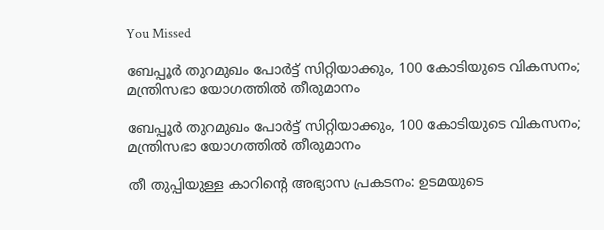You Missed

ബേപ്പൂർ തുറമുഖം പോർട്ട് സിറ്റിയാക്കും, 100 കോടിയുടെ വികസനം; മന്ത്രിസഭാ യോഗത്തിൽ തീരുമാനം

ബേപ്പൂർ തുറമുഖം പോർട്ട് സിറ്റിയാക്കും, 100 കോടിയുടെ വികസനം; മന്ത്രിസഭാ യോഗത്തിൽ തീരുമാനം

തീ തുപ്പിയുള്ള കാറിൻ്റെ അഭ്യാസ പ്രകടനം: ഉടമയുടെ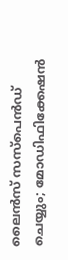ലൈൻസ് സസ്പെൻഡ് ചെയ്യും; മോഡിഫിക്കേഷൻ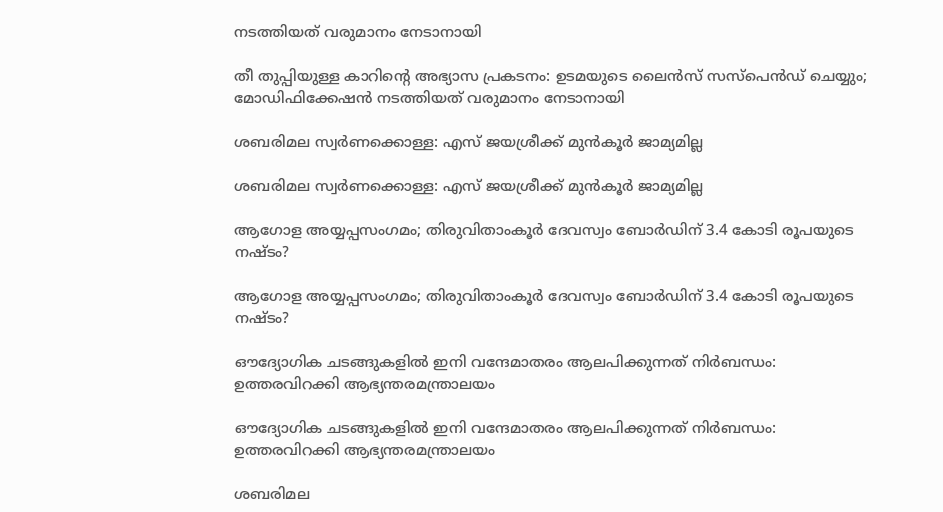നടത്തിയത് വരുമാനം നേടാനായി

തീ തുപ്പിയുള്ള കാറിൻ്റെ അഭ്യാസ പ്രകടനം: ഉടമയുടെ ലൈൻസ് സസ്പെൻഡ് ചെയ്യും; മോഡിഫിക്കേഷൻ നടത്തിയത് വരുമാനം നേടാനായി

ശബരിമല സ്വർണക്കൊള്ള: എസ് ജയശ്രീക്ക് മുൻകൂർ ജാമ്യമില്ല

ശബരിമല സ്വർണക്കൊള്ള: എസ് ജയശ്രീക്ക് മുൻകൂർ ജാമ്യമില്ല

ആഗോള അയ്യപ്പസംഗമം; തിരുവിതാംകൂർ ദേവസ്വം ബോർഡിന് 3.4 കോടി രൂപയുടെ നഷ്ടം?

ആഗോള അയ്യപ്പസംഗമം; തിരുവിതാംകൂർ ദേവസ്വം ബോർഡിന് 3.4 കോടി രൂപയുടെ നഷ്ടം?

ഔദ്യോഗിക ചടങ്ങുകളിൽ ഇനി വന്ദേമാതരം ആലപിക്കുന്നത് നിർബന്ധം: ഉത്തരവിറക്കി ആഭ്യന്തരമന്ത്രാലയം

ഔദ്യോഗിക ചടങ്ങുകളിൽ ഇനി വന്ദേമാതരം ആലപിക്കുന്നത് നിർബന്ധം: ഉത്തരവിറക്കി ആഭ്യന്തരമന്ത്രാലയം

ശബരിമല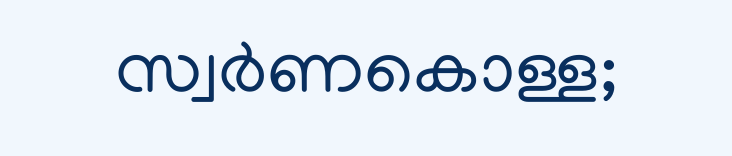സ്വർണകൊള്ള;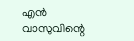എൻ വാസുവിന്റെ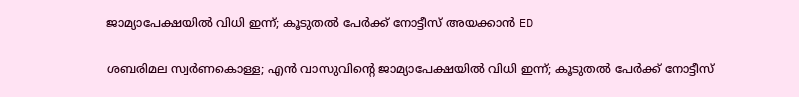ജാമ്യാപേക്ഷയിൽ വിധി ഇന്ന്; കൂടുതൽ പേർക്ക് നോട്ടീസ് അയക്കാൻ ED

ശബരിമല സ്വർണകൊള്ള; എൻ വാസുവിന്റെ ജാമ്യാപേക്ഷയിൽ വിധി ഇന്ന്; കൂടുതൽ പേർക്ക് നോട്ടീസ്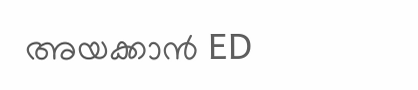അയക്കാൻ ED